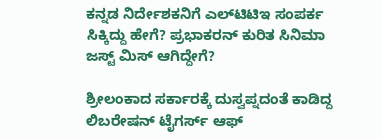ಕನ್ನಡ ನಿರ್ದೇಶಕನಿಗೆ ಎಲ್‌ಟಿಟಿಇ ಸಂಪರ್ಕ ಸಿಕ್ಕಿದ್ದು ಹೇಗೆ? ಪ್ರಭಾಕರನ್ ಕುರಿತ ಸಿನಿಮಾ ಜಸ್ಟ್ ಮಿಸ್ ಆಗಿದ್ದೇಗೆ?

ಶ್ರೀಲಂಕಾದ ಸರ್ಕಾರಕ್ಕೆ ದುಸ್ವಪ್ನದಂತೆ ಕಾಡಿದ್ದ ಲಿಬರೇಷನ್ ಟೈಗರ್ಸ್ ಆಫ್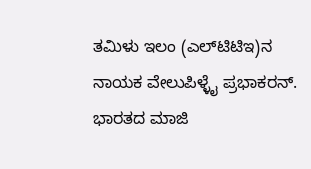ತಮಿಳು ಇಲಂ (ಎಲ್‌ಟಿಟಿಇ)ನ ನಾಯಕ ವೇಲುಪಿಳ್ಳೈ ಪ್ರಭಾಕರನ್. ಭಾರತದ ಮಾಜಿ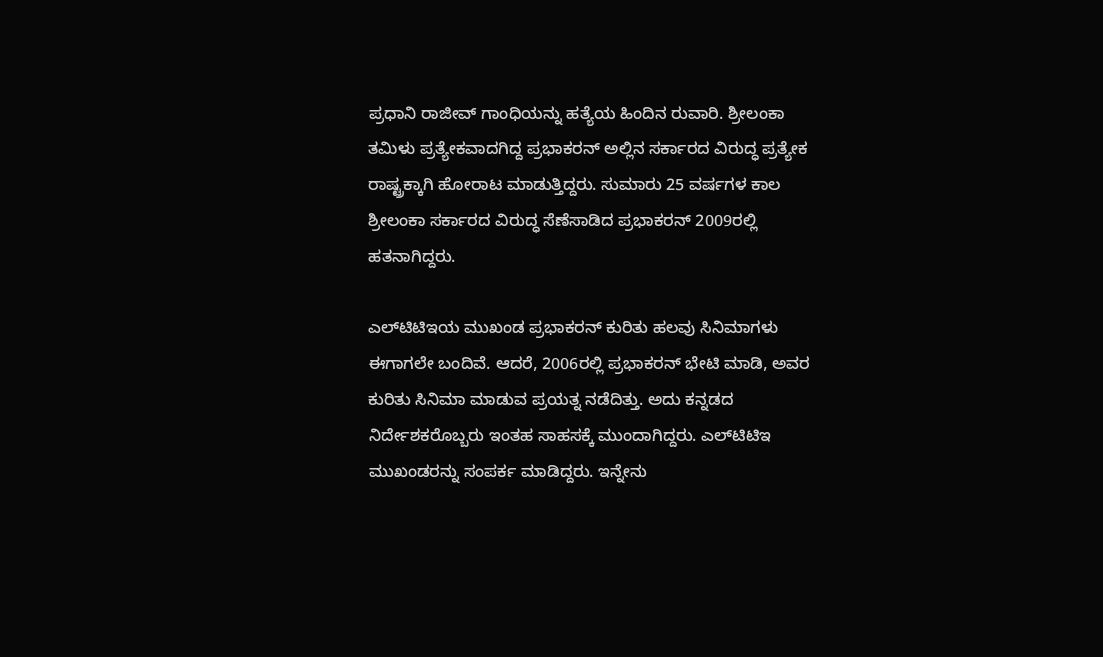ಪ್ರಧಾನಿ ರಾಜೀವ್ ಗಾಂಧಿಯನ್ನು ಹತ್ಯೆಯ ಹಿಂದಿನ ರುವಾರಿ. ಶ್ರೀಲಂಕಾ ತಮಿಳು ಪ್ರತ್ಯೇಕವಾದಗಿದ್ದ ಪ್ರಭಾಕರನ್ ಅಲ್ಲಿನ ಸರ್ಕಾರದ ವಿರುದ್ಧ ಪ್ರತ್ಯೇಕ ರಾಷ್ಟ್ರಕ್ಕಾಗಿ ಹೋರಾಟ ಮಾಡುತ್ತಿದ್ದರು. ಸುಮಾರು 25 ವರ್ಷಗಳ ಕಾಲ ಶ್ರೀಲಂಕಾ ಸರ್ಕಾರದ ವಿರುದ್ಧ ಸೆಣೆಸಾಡಿದ ಪ್ರಭಾಕರನ್ 2009ರಲ್ಲಿ ಹತನಾಗಿದ್ದರು.

ಎಲ್‌ಟಿಟಿಇಯ ಮುಖಂಡ ಪ್ರಭಾಕರನ್ ಕುರಿತು ಹಲವು ಸಿನಿಮಾಗಳು ಈಗಾಗಲೇ ಬಂದಿವೆ. ಆದರೆ, 2006ರಲ್ಲಿ ಪ್ರಭಾಕರನ್ ಭೇಟಿ ಮಾಡಿ, ಅವರ ಕುರಿತು ಸಿನಿಮಾ ಮಾಡುವ ಪ್ರಯತ್ನ ನಡೆದಿತ್ತು. ಅದು ಕನ್ನಡದ ನಿರ್ದೇಶಕರೊಬ್ಬರು ಇಂತಹ ಸಾಹಸಕ್ಕೆ ಮುಂದಾಗಿದ್ದರು. ಎಲ್‌ಟಿಟಿಇ ಮುಖಂಡರನ್ನು ಸಂಪರ್ಕ ಮಾಡಿದ್ದರು. ಇನ್ನೇನು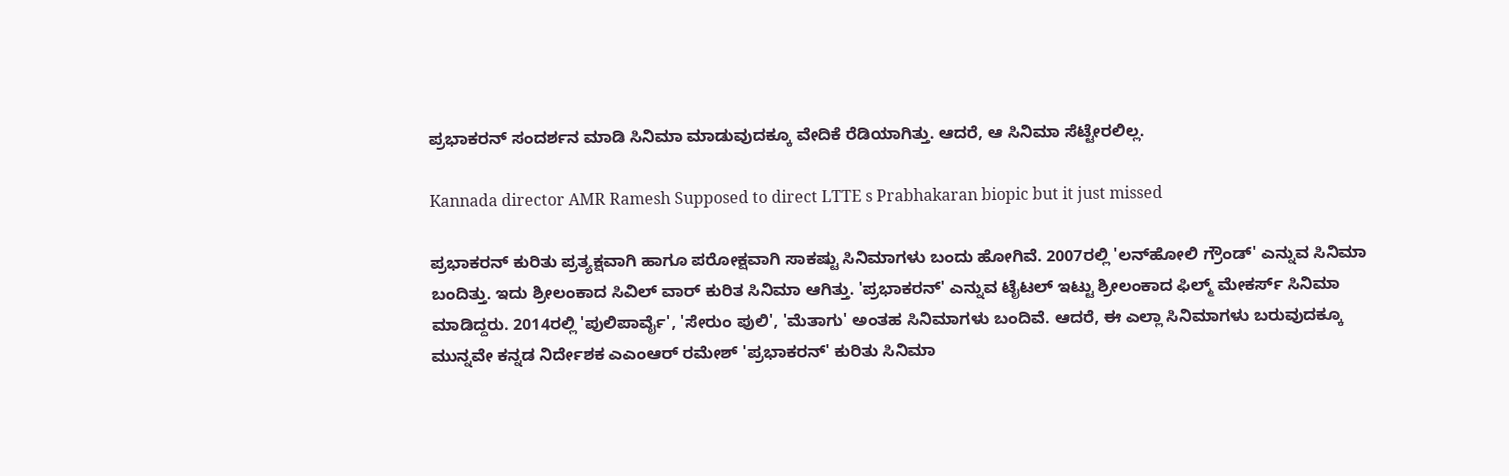ಪ್ರಭಾಕರನ್ ಸಂದರ್ಶನ ಮಾಡಿ ಸಿನಿಮಾ ಮಾಡುವುದಕ್ಕೂ ವೇದಿಕೆ ರೆಡಿಯಾಗಿತ್ತು. ಆದರೆ, ಆ ಸಿನಿಮಾ ಸೆಟ್ಟೇರಲಿಲ್ಲ.

Kannada director AMR Ramesh Supposed to direct LTTE s Prabhakaran biopic but it just missed

ಪ್ರಭಾಕರನ್ ಕುರಿತು ಪ್ರತ್ಯಕ್ಷವಾಗಿ ಹಾಗೂ ಪರೋಕ್ಷವಾಗಿ ಸಾಕಷ್ಟು ಸಿನಿಮಾಗಳು ಬಂದು ಹೋಗಿವೆ. 2007ರಲ್ಲಿ 'ಲನ್‌ಹೋಲಿ ಗ್ರೌಂಡ್' ಎನ್ನುವ ಸಿನಿಮಾ ಬಂದಿತ್ತು. ಇದು ಶ್ರೀಲಂಕಾದ ಸಿವಿಲ್ ವಾರ್ ಕುರಿತ ಸಿನಿಮಾ ಆಗಿತ್ತು. 'ಪ್ರಭಾಕರನ್' ಎನ್ನುವ ಟೈಟಲ್‌ ಇಟ್ಟು ಶ್ರೀಲಂಕಾದ ಫಿಲ್ಮ್ ಮೇಕರ್ಸ್ ಸಿನಿಮಾ ಮಾಡಿದ್ದರು. 2014ರಲ್ಲಿ 'ಪುಲಿಪಾರ್ವೈ', 'ಸೇರುಂ ಪುಲಿ', 'ಮೆತಾಗು' ಅಂತಹ ಸಿನಿಮಾಗಳು ಬಂದಿವೆ. ಆದರೆ, ಈ ಎಲ್ಲಾ ಸಿನಿಮಾಗಳು ಬರುವುದಕ್ಕೂ ಮುನ್ನವೇ ಕನ್ನಡ ನಿರ್ದೇಶಕ ಎಎಂಆರ್‌ ರಮೇಶ್ 'ಪ್ರಭಾಕರನ್' ಕುರಿತು ಸಿನಿಮಾ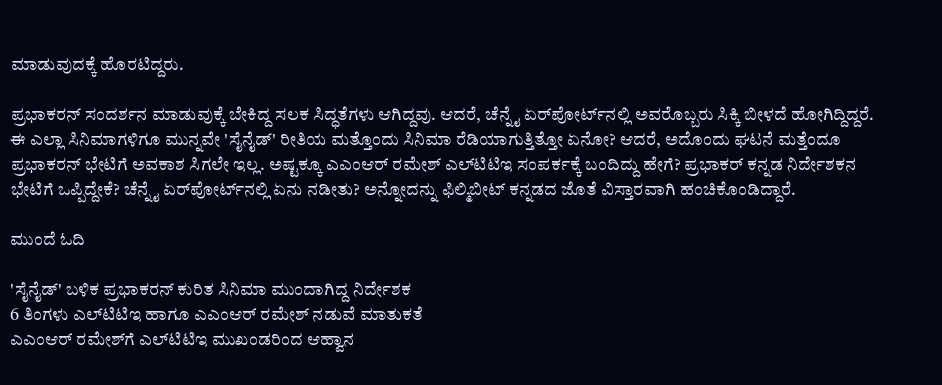ಮಾಡುವುದಕ್ಕೆ ಹೊರಟಿದ್ದರು.

ಪ್ರಭಾಕರನ್ ಸಂದರ್ಶನ ಮಾಡುವುಕ್ಕೆ ಬೇಕಿದ್ದ ಸಲಕ ಸಿದ್ಧತೆಗಳು ಆಗಿದ್ದವು. ಆದರೆ, ಚೆನ್ನೈ ಏರ್‌ಪೋರ್ಟ್‌ನಲ್ಲಿ ಅವರೊಬ್ಬರು ಸಿಕ್ಕಿ ಬೀಳದೆ ಹೋಗಿದ್ದಿದ್ದರೆ. ಈ ಎಲ್ಲಾ ಸಿನಿಮಾಗಳಿಗೂ ಮುನ್ನವೇ 'ಸೈನೈಡ್' ರೀತಿಯ ಮತ್ತೊಂದು ಸಿನಿಮಾ ರೆಡಿಯಾಗುತ್ತಿತ್ತೋ ಏನೋ? ಆದರೆ, ಅದೊಂದು ಘಟನೆ ಮತ್ತೆಂದೂ ಪ್ರಭಾಕರನ್ ಭೇಟಿಗೆ ಅವಕಾಶ ಸಿಗಲೇ ಇಲ್ಲ. ಅಷ್ಟಕ್ಕೂ ಎಎಂಆರ್ ರಮೇಶ್ ಎಲ್‌ಟಿಟಿಇ ಸಂಪರ್ಕಕ್ಕೆ ಬಂದಿದ್ದು ಹೇಗೆ? ಪ್ರಭಾಕರ್ ಕನ್ನಡ ನಿರ್ದೇಶಕನ ಭೇಟಿಗೆ ಒಪ್ಪಿದ್ದೇಕೆ? ಚೆನ್ನೈ ಏರ್‌ಪೋರ್ಟ್‌ನಲ್ಲಿ ಏನು ನಡೀತು? ಅನ್ನೋದನ್ನು ಫಿಲ್ಮಿಬೀಟ್ ಕನ್ನಡದ ಜೊತೆ ವಿಸ್ತಾರವಾಗಿ ಹಂಚಿಕೊಂಡಿದ್ದಾರೆ.

ಮುಂದೆ ಓದಿ

'ಸೈನೈಡ್' ಬಳಿಕ ಪ್ರಭಾಕರನ್ ಕುರಿತ ಸಿನಿಮಾ ಮುಂದಾಗಿದ್ದ ನಿರ್ದೇಶಕ
6 ತಿಂಗಳು ಎಲ್‌ಟಿಟಿಇ ಹಾಗೂ ಎಎಂಆರ್ ರಮೇಶ್ ನಡುವೆ ಮಾತುಕತೆ
ಎಎಂಆರ್‌ ರಮೇಶ್‌ಗೆ ಎಲ್‌ಟಿಟಿಇ ಮುಖಂಡರಿಂದ ಆಹ್ವಾನ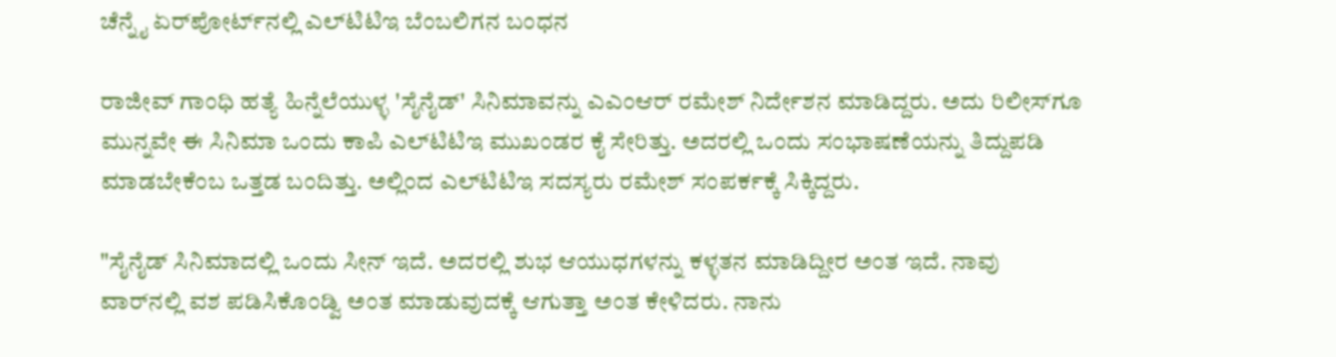ಚೆನ್ನೈ ಏರ್‌ಪೋರ್ಟ್‌ನಲ್ಲಿ ಎಲ್‌ಟಿಟಿಇ ಬೆಂಬಲಿಗನ ಬಂಧನ

ರಾಜೀವ್ ಗಾಂಧಿ ಹತ್ಯೆ ಹಿನ್ನೆಲೆಯುಳ್ಳ 'ಸೈನೈಡ್' ಸಿನಿಮಾವನ್ನು ಎಎಂಆರ್ ರಮೇಶ್ ನಿರ್ದೇಶನ ಮಾಡಿದ್ದರು. ಅದು ರಿಲೀಸ್‌ಗೂ ಮುನ್ನವೇ ಈ ಸಿನಿಮಾ ಒಂದು ಕಾಪಿ ಎಲ್‌ಟಿಟಿಇ ಮುಖಂಡರ ಕೈ ಸೇರಿತ್ತು. ಅದರಲ್ಲಿ ಒಂದು ಸಂಭಾಷಣೆಯನ್ನು ತಿದ್ದುಪಡಿ ಮಾಡಬೇಕೆಂಬ ಒತ್ತಡ ಬಂದಿತ್ತು. ಅಲ್ಲಿಂದ ಎಲ್‌ಟಿಟಿಇ ಸದಸ್ಯರು ರಮೇಶ್‌ ಸಂಪರ್ಕಕ್ಕೆ ಸಿಕ್ಕಿದ್ದರು.

"ಸೈನೈಡ್ ಸಿನಿಮಾದಲ್ಲಿ ಒಂದು ಸೀನ್ ಇದೆ. ಅದರಲ್ಲಿ ಶುಭ ಆಯುಧಗಳನ್ನು ಕಳ್ಳತನ ಮಾಡಿದ್ದೀರ ಅಂತ ಇದೆ. ನಾವು ವಾರ್‌ನಲ್ಲಿ ವಶ ಪಡಿಸಿಕೊಂಡ್ವಿ ಅಂತ ಮಾಡುವುದಕ್ಕೆ ಆಗುತ್ತಾ ಅಂತ ಕೇಳಿದರು. ನಾನು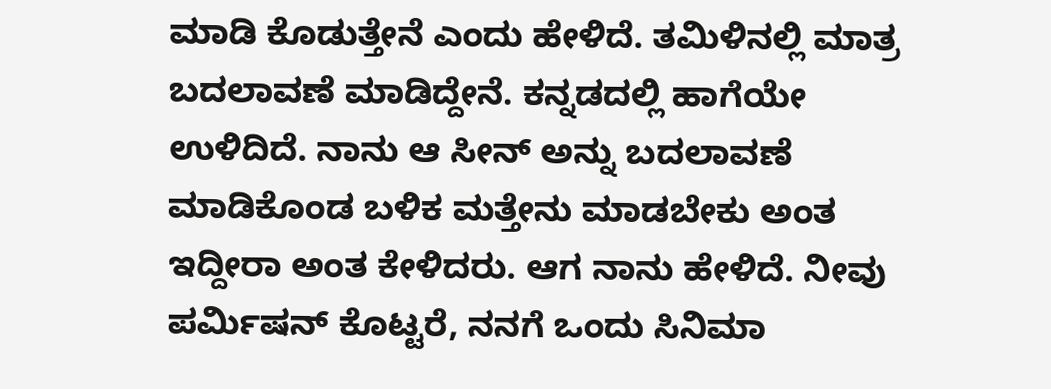ಮಾಡಿ ಕೊಡುತ್ತೇನೆ ಎಂದು ಹೇಳಿದೆ. ತಮಿಳಿನಲ್ಲಿ ಮಾತ್ರ ಬದಲಾವಣೆ ಮಾಡಿದ್ದೇನೆ. ಕನ್ನಡದಲ್ಲಿ ಹಾಗೆಯೇ ಉಳಿದಿದೆ. ನಾನು ಆ ಸೀನ್‌ ಅನ್ನು ಬದಲಾವಣೆ ಮಾಡಿಕೊಂಡ ಬಳಿಕ ಮತ್ತೇನು ಮಾಡಬೇಕು ಅಂತ ಇದ್ದೀರಾ ಅಂತ ಕೇಳಿದರು. ಆಗ ನಾನು ಹೇಳಿದೆ. ನೀವು ಪರ್ಮಿಷನ್ ಕೊಟ್ಟರೆ, ನನಗೆ ಒಂದು ಸಿನಿಮಾ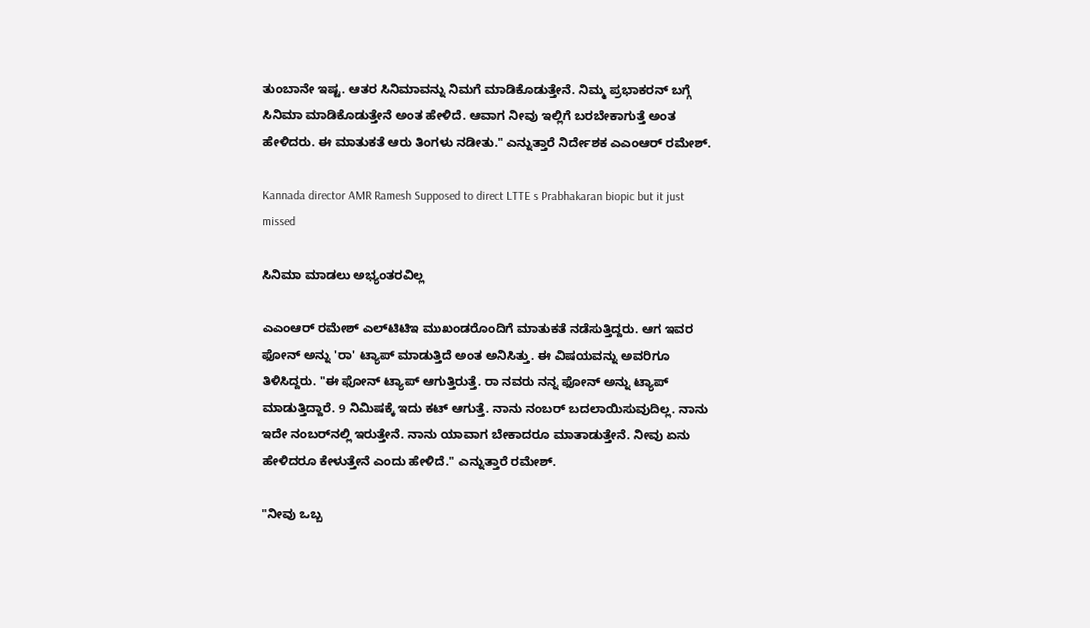ತುಂಬಾನೇ ಇಷ್ಟ. ಆತರ ಸಿನಿಮಾವನ್ನು ನಿಮಗೆ ಮಾಡಿಕೊಡುತ್ತೇನೆ. ನಿಮ್ಮ ಪ್ರಭಾಕರನ್ ಬಗ್ಗೆ ಸಿನಿಮಾ ಮಾಡಿಕೊಡುತ್ತೇನೆ ಅಂತ ಹೇಳಿದೆ. ಆವಾಗ ನೀವು ಇಲ್ಲಿಗೆ ಬರಬೇಕಾಗುತ್ತೆ ಅಂತ ಹೇಳಿದರು. ಈ ಮಾತುಕತೆ ಆರು ತಿಂಗಳು ನಡೀತು." ಎನ್ನುತ್ತಾರೆ ನಿರ್ದೇಶಕ ಎಎಂಆರ್ ರಮೇಶ್.

Kannada director AMR Ramesh Supposed to direct LTTE s Prabhakaran biopic but it just missed

ಸಿನಿಮಾ ಮಾಡಲು ಅಭ್ಯಂತರವಿಲ್ಲ

ಎಎಂಆರ್ ರಮೇಶ್ ಎಲ್‌ಟಿಟಿಇ ಮುಖಂಡರೊಂದಿಗೆ ಮಾತುಕತೆ ನಡೆಸುತ್ತಿದ್ದರು. ಆಗ ಇವರ ಫೋನ್ ಅನ್ನು 'ರಾ' ಟ್ಯಾಪ್ ಮಾಡುತ್ತಿದೆ ಅಂತ ಅನಿಸಿತ್ತು. ಈ ವಿಷಯವನ್ನು ಅವರಿಗೂ ತಿಳಿಸಿದ್ದರು. "ಈ ಫೋನ್ ಟ್ಯಾಪ್ ಆಗುತ್ತಿರುತ್ತೆ. ರಾ ನವರು ನನ್ನ ಫೋನ್ ಅನ್ನು ಟ್ಯಾಪ್ ಮಾಡುತ್ತಿದ್ದಾರೆ. 9 ನಿಮಿಷಕ್ಕೆ ಇದು ಕಟ್ ಆಗುತ್ತೆ. ನಾನು ನಂಬರ್ ಬದಲಾಯಿಸುವುದಿಲ್ಲ. ನಾನು ಇದೇ ನಂಬರ್‌ನಲ್ಲಿ ಇರುತ್ತೇನೆ. ನಾನು ಯಾವಾಗ ಬೇಕಾದರೂ ಮಾತಾಡುತ್ತೇನೆ. ನೀವು ಏನು ಹೇಳಿದರೂ ಕೇಳುತ್ತೇನೆ ಎಂದು ಹೇಳಿದೆ." ಎನ್ನುತ್ತಾರೆ ರಮೇಶ್.

"ನೀವು ಒಬ್ಬ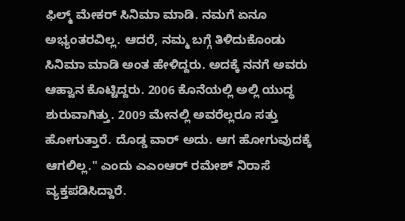ಫಿಲ್ಮ್‌ ಮೇಕರ್ ಸಿನಿಮಾ ಮಾಡಿ. ನಮಗೆ ಏನೂ ಅಭ್ಯಂತರವಿಲ್ಲ. ಆದರೆ, ನಮ್ಮ ಬಗ್ಗೆ ತಿಳಿದುಕೊಂಡು ಸಿನಿಮಾ ಮಾಡಿ ಅಂತ ಹೇಳಿದ್ದರು. ಅದಕ್ಕೆ ನನಗೆ ಅವರು ಆಹ್ವಾನ ಕೊಟ್ಟಿದ್ದರು. 2006 ಕೊನೆಯಲ್ಲಿ ಅಲ್ಲಿ ಯುದ್ಧ ಶುರುವಾಗಿತ್ತು. 2009 ಮೇನಲ್ಲಿ ಅವರೆಲ್ಲರೂ ಸತ್ತು ಹೋಗುತ್ತಾರೆ. ದೊಡ್ಡ ವಾರ್ ಅದು. ಆಗ ಹೋಗುವುದಕ್ಕೆ ಆಗಲಿಲ್ಲ." ಎಂದು ಎಎಂಆರ್ ರಮೇಶ್ ನಿರಾಸೆ ವ್ಯಕ್ತಪಡಿಸಿದ್ದಾರೆ.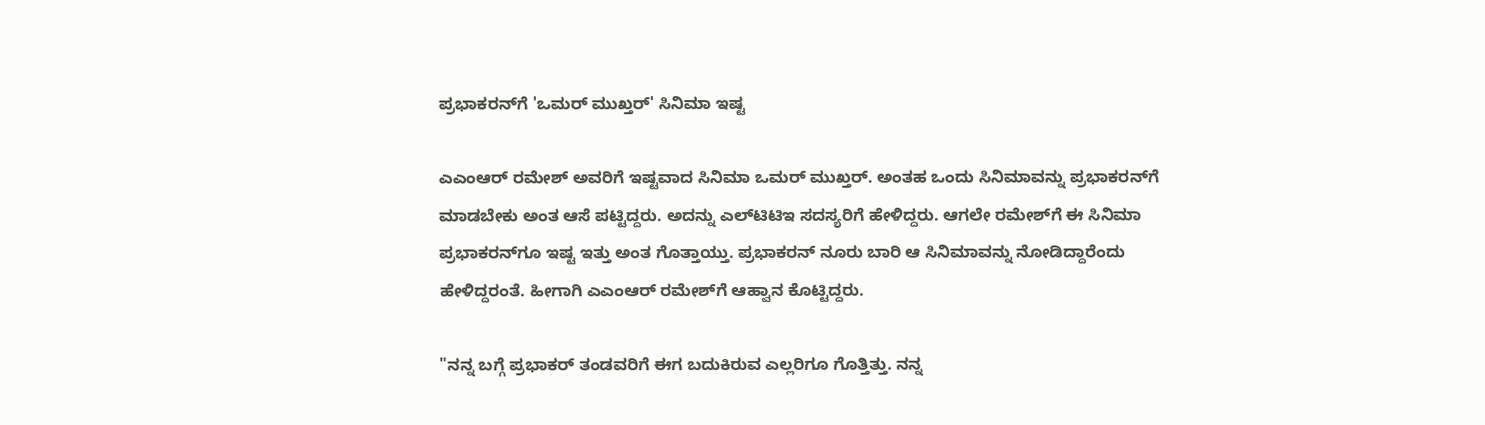ಪ್ರಭಾಕರನ್‌ಗೆ 'ಒಮರ್ ಮುಖ್ತರ್' ಸಿನಿಮಾ ಇಷ್ಟ

ಎಎಂಆರ್‌ ರಮೇಶ್ ಅವರಿಗೆ ಇಷ್ಟವಾದ ಸಿನಿಮಾ ಒಮರ್ ಮುಖ್ತರ್. ಅಂತಹ ಒಂದು ಸಿನಿಮಾವನ್ನು ಪ್ರಭಾಕರನ್‌ಗೆ ಮಾಡಬೇಕು ಅಂತ ಆಸೆ ಪಟ್ಟಿದ್ದರು. ಅದನ್ನು ಎಲ್‌ಟಿಟಿಇ ಸದಸ್ಯರಿಗೆ ಹೇಳಿದ್ದರು. ಆಗಲೇ ರಮೇಶ್‌ಗೆ ಈ ಸಿನಿಮಾ ಪ್ರಭಾಕರನ್‌ಗೂ ಇಷ್ಟ ಇತ್ತು ಅಂತ ಗೊತ್ತಾಯ್ತು. ಪ್ರಭಾಕರನ್ ನೂರು ಬಾರಿ ಆ ಸಿನಿಮಾವನ್ನು ನೋಡಿದ್ದಾರೆಂದು ಹೇಳಿದ್ದರಂತೆ. ಹೀಗಾಗಿ ಎಎಂಆರ್ ರಮೇಶ್‌ಗೆ ಆಹ್ವಾನ ಕೊಟ್ಟಿದ್ದರು.

"ನನ್ನ ಬಗ್ಗೆ ಪ್ರಭಾಕರ್ ತಂಡವರಿಗೆ ಈಗ ಬದುಕಿರುವ ಎಲ್ಲರಿಗೂ ಗೊತ್ತಿತ್ತು. ನನ್ನ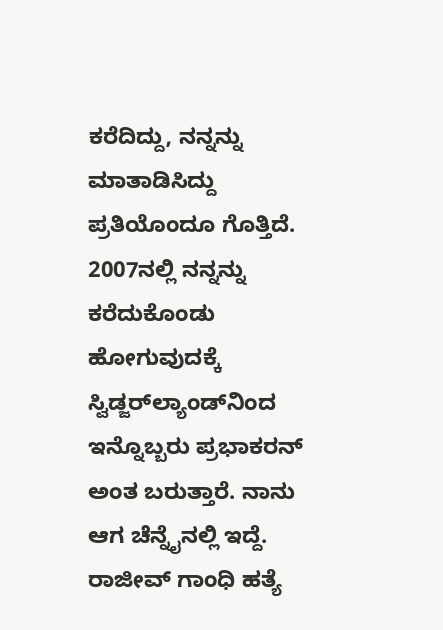ಕರೆದಿದ್ದು, ನನ್ನನ್ನು ಮಾತಾಡಿಸಿದ್ದು ಪ್ರತಿಯೊಂದೂ ಗೊತ್ತಿದೆ. 2007ನಲ್ಲಿ ನನ್ನನ್ನು ಕರೆದುಕೊಂಡು ಹೋಗುವುದಕ್ಕೆ ಸ್ವಿಡ್ಜರ್‌ಲ್ಯಾಂಡ್‌ನಿಂದ ಇನ್ನೊಬ್ಬರು ಪ್ರಭಾಕರನ್ ಅಂತ ಬರುತ್ತಾರೆ. ನಾನು ಆಗ ಚೆನ್ನೈನಲ್ಲಿ ಇದ್ದೆ. ರಾಜೀವ್ ಗಾಂಧಿ ಹತ್ಯೆ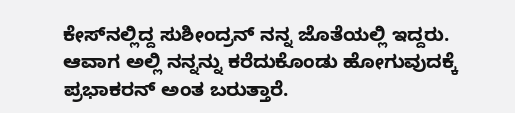ಕೇಸ್‌ನಲ್ಲಿದ್ದ ಸುಶೀಂದ್ರನ್ ನನ್ನ ಜೊತೆಯಲ್ಲಿ ಇದ್ದರು. ಆವಾಗ ಅಲ್ಲಿ ನನ್ನನ್ನು ಕರೆದುಕೊಂಡು ಹೋಗುವುದಕ್ಕೆ ಪ್ರಭಾಕರನ್ ಅಂತ ಬರುತ್ತಾರೆ.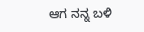ಆಗ ನನ್ನ ಬಳಿ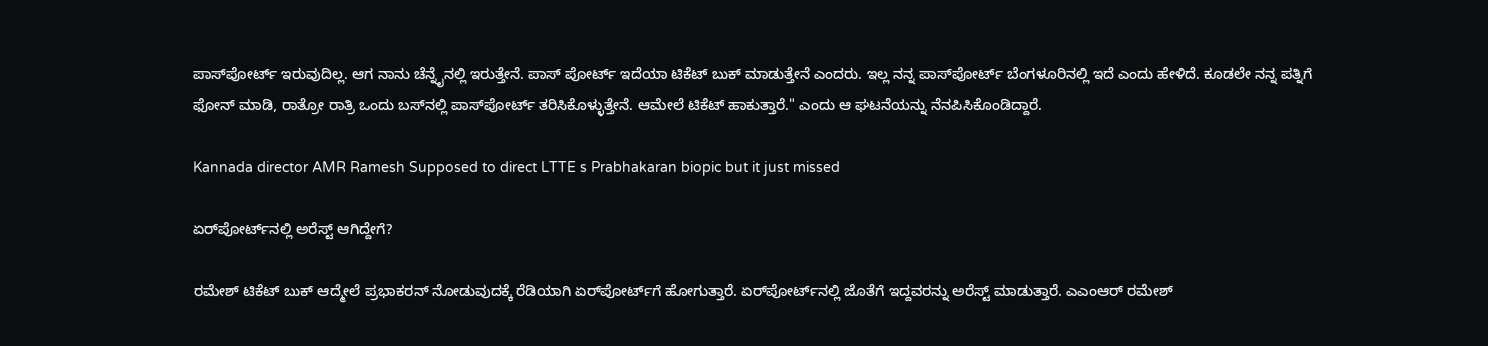ಪಾಸ್‌ಪೋರ್ಟ್ ಇರುವುದಿಲ್ಲ. ಆಗ ನಾನು ಚೆನ್ನೈನಲ್ಲಿ ಇರುತ್ತೇನೆ. ಪಾಸ್‌ ಪೋರ್ಟ್ ಇದೆಯಾ ಟಿಕೆಟ್ ಬುಕ್ ಮಾಡುತ್ತೇನೆ ಎಂದರು. ಇಲ್ಲ ನನ್ನ ಪಾಸ್‌ಪೋರ್ಟ್ ಬೆಂಗಳೂರಿನಲ್ಲಿ ಇದೆ ಎಂದು ಹೇಳಿದೆ. ಕೂಡಲೇ ನನ್ನ ಪತ್ನಿಗೆ ಫೋನ್ ಮಾಡಿ, ರಾತ್ರೋ ರಾತ್ರಿ ಒಂದು ಬಸ್‌ನಲ್ಲಿ ಪಾಸ್‌ಪೋರ್ಟ್ ತರಿಸಿಕೊಳ್ಳುತ್ತೇನೆ. ಆಮೇಲೆ ಟಿಕೆಟ್ ಹಾಕುತ್ತಾರೆ." ಎಂದು ಆ ಘಟನೆಯನ್ನು ನೆನಪಿಸಿಕೊಂಡಿದ್ದಾರೆ.

Kannada director AMR Ramesh Supposed to direct LTTE s Prabhakaran biopic but it just missed

ಏರ್‌ಪೋರ್ಟ್‌ನಲ್ಲಿ ಅರೆಸ್ಟ್ ಆಗಿದ್ದೇಗೆ?

ರಮೇಶ್ ಟಿಕೆಟ್ ಬುಕ್ ಆದ್ಮೇಲೆ ಪ್ರಭಾಕರನ್ ನೋಡುವುದಕ್ಕೆ ರೆಡಿಯಾಗಿ ಏರ್‌ಪೋರ್ಟ್‌ಗೆ ಹೋಗುತ್ತಾರೆ. ಏರ್‌ಪೋರ್ಟ್‌ನಲ್ಲಿ ಜೊತೆಗೆ ಇದ್ದವರನ್ನು ಅರೆಸ್ಟ್‌ ಮಾಡುತ್ತಾರೆ. ಎಎಂಆರ್ ರಮೇಶ್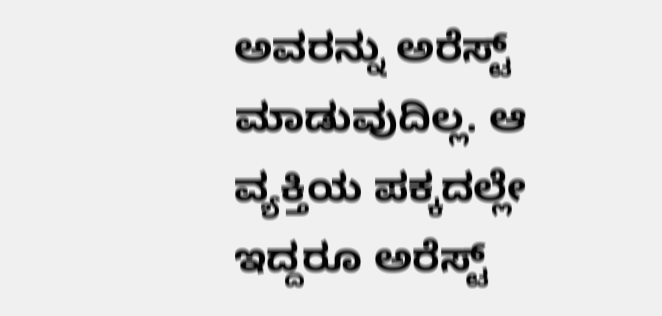ಅವರನ್ನು ಅರೆಸ್ಟ್ ಮಾಡುವುದಿಲ್ಲ. ಆ ವ್ಯಕ್ತಿಯ ಪಕ್ಕದಲ್ಲೇ ಇದ್ದರೂ ಅರೆಸ್ಟ್‌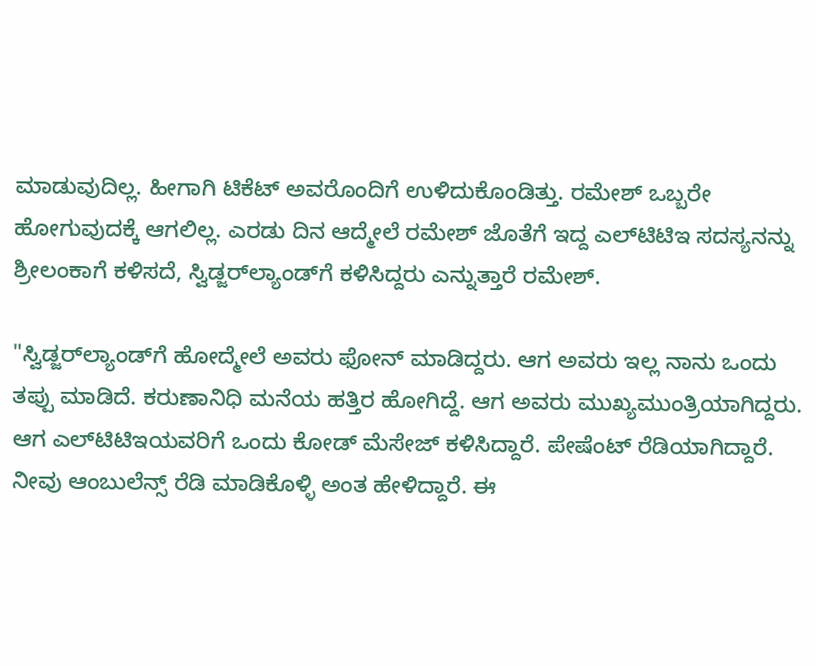ಮಾಡುವುದಿಲ್ಲ. ಹೀಗಾಗಿ ಟಿಕೆಟ್ ಅವರೊಂದಿಗೆ ಉಳಿದುಕೊಂಡಿತ್ತು. ರಮೇಶ್ ಒಬ್ಬರೇ ಹೋಗುವುದಕ್ಕೆ ಆಗಲಿಲ್ಲ. ಎರಡು ದಿನ ಆದ್ಮೇಲೆ ರಮೇಶ್ ಜೊತೆಗೆ ಇದ್ದ ಎಲ್‌ಟಿಟಿಇ ಸದಸ್ಯನನ್ನು ಶ್ರೀಲಂಕಾಗೆ ಕಳಿಸದೆ, ಸ್ವಿಡ್ಜರ್‌ಲ್ಯಾಂಡ್‌ಗೆ ಕಳಿಸಿದ್ದರು ಎನ್ನುತ್ತಾರೆ ರಮೇಶ್.

"ಸ್ವಿಡ್ಜರ್‌ಲ್ಯಾಂಡ್‌ಗೆ ಹೋದ್ಮೇಲೆ ಅವರು ಫೋನ್ ಮಾಡಿದ್ದರು. ಆಗ ಅವರು ಇಲ್ಲ ನಾನು ಒಂದು ತಪ್ಪು ಮಾಡಿದೆ. ಕರುಣಾನಿಧಿ ಮನೆಯ ಹತ್ತಿರ ಹೋಗಿದ್ದೆ. ಆಗ ಅವರು ಮುಖ್ಯಮುಂತ್ರಿಯಾಗಿದ್ದರು. ಆಗ ಎಲ್‌ಟಿಟಿಇಯವರಿಗೆ ಒಂದು ಕೋಡ್ ಮೆಸೇಜ್ ಕಳಿಸಿದ್ದಾರೆ. ಪೇಷೆಂಟ್ ರೆಡಿಯಾಗಿದ್ದಾರೆ. ನೀವು ಆಂಬುಲೆನ್ಸ್ ರೆಡಿ ಮಾಡಿಕೊಳ್ಳಿ ಅಂತ ಹೇಳಿದ್ದಾರೆ. ಈ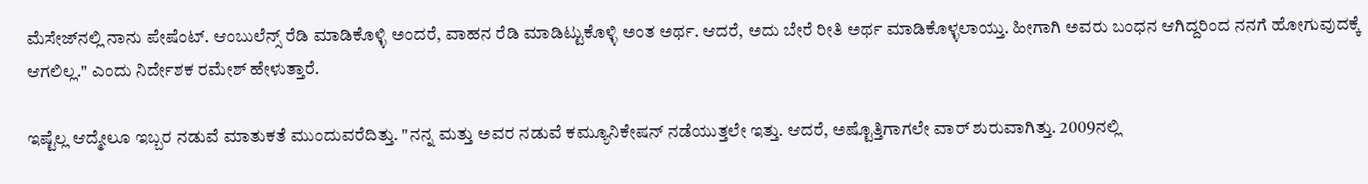ಮೆಸೇಜ್‌ನಲ್ಲಿ ನಾನು ಪೇಷೆಂಟ್. ಆಂಬುಲೆನ್ಸ್ ರೆಡಿ ಮಾಡಿಕೊಳ್ಳಿ ಅಂದರೆ, ವಾಹನ ರೆಡಿ ಮಾಡಿಟ್ಟುಕೊಳ್ಳಿ ಅಂತ ಅರ್ಥ. ಆದರೆ, ಅದು ಬೇರೆ ರೀತಿ ಅರ್ಥ ಮಾಡಿಕೊಳ್ಳಲಾಯ್ತು. ಹೀಗಾಗಿ ಅವರು ಬಂಧನ ಆಗಿದ್ದರಿಂದ ನನಗೆ ಹೋಗುವುದಕ್ಕೆ ಆಗಲಿಲ್ಲ." ಎಂದು ನಿರ್ದೇಶಕ ರಮೇಶ್ ಹೇಳುತ್ತಾರೆ.

ಇಷ್ಟೆಲ್ಲ ಆದ್ಮೇಲೂ ಇಬ್ಬರ ನಡುವೆ ಮಾತುಕತೆ ಮುಂದುವರೆದಿತ್ತು. "ನನ್ನ ಮತ್ತು ಅವರ ನಡುವೆ ಕಮ್ಯೂನಿಕೇಷನ್ ನಡೆಯುತ್ತಲೇ ಇತ್ತು. ಆದರೆ, ಅಷ್ಟೊತ್ತಿಗಾಗಲೇ ವಾರ್ ಶುರುವಾಗಿತ್ತು. 2009ನಲ್ಲಿ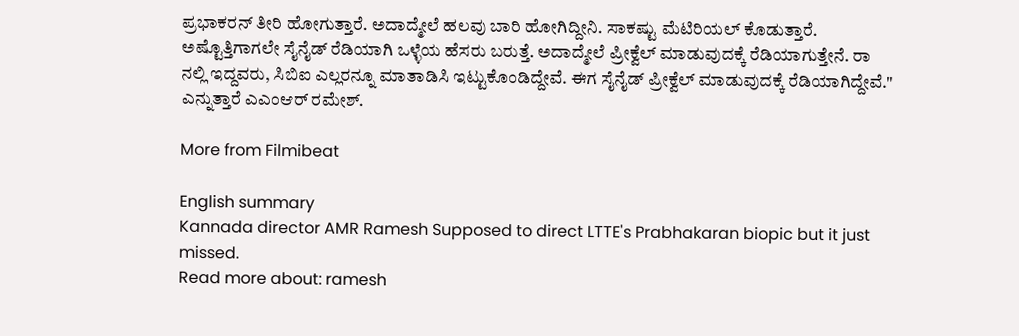ಪ್ರಭಾಕರನ್ ತೀರಿ ಹೋಗುತ್ತಾರೆ. ಅದಾದ್ಮೇಲೆ ಹಲವು ಬಾರಿ ಹೋಗಿದ್ದೀನಿ. ಸಾಕಷ್ಟು ಮೆಟಿರಿಯಲ್ ಕೊಡುತ್ತಾರೆ. ಅಷ್ಟೊತ್ತಿಗಾಗಲೇ ಸೈನೈಡ್ ರೆಡಿಯಾಗಿ ಒಳ್ಳೆಯ ಹೆಸರು ಬರುತ್ತೆ. ಅದಾದ್ಮೇಲೆ ಪ್ರೀಕ್ವೆಲ್ ಮಾಡುವುದಕ್ಕೆ ರೆಡಿಯಾಗುತ್ತೇನೆ. ರಾ ನಲ್ಲಿ ಇದ್ದವರು, ಸಿಬಿಐ ಎಲ್ಲರನ್ನೂ ಮಾತಾಡಿಸಿ ಇಟ್ಟುಕೊಂಡಿದ್ದೇವೆ. ಈಗ ಸೈನೈಡ್ ಪ್ರೀಕ್ವೆಲ್ ಮಾಡುವುದಕ್ಕೆ ರೆಡಿಯಾಗಿದ್ದೇವೆ." ಎನ್ನುತ್ತಾರೆ ಎಎಂಆರ್ ರಮೇಶ್.

More from Filmibeat

English summary
Kannada director AMR Ramesh Supposed to direct LTTE's Prabhakaran biopic but it just missed.
Read more about: ramesh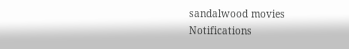sandalwood movies
Notifications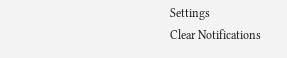Settings
Clear Notifications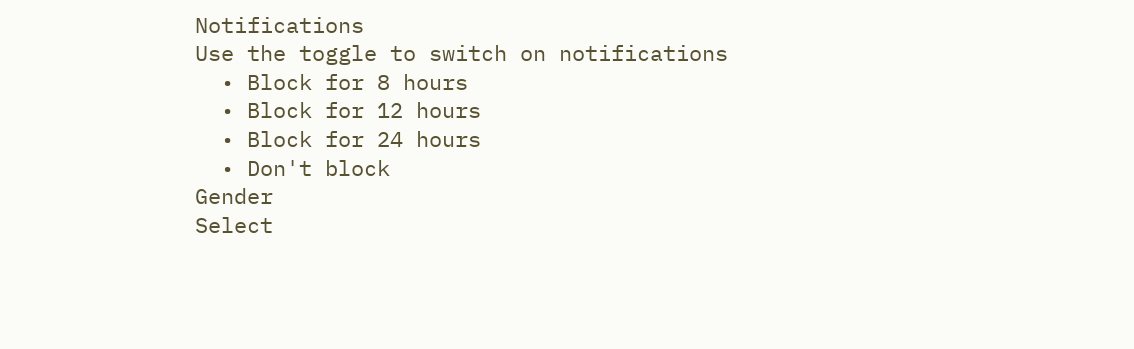Notifications
Use the toggle to switch on notifications
  • Block for 8 hours
  • Block for 12 hours
  • Block for 24 hours
  • Don't block
Gender
Select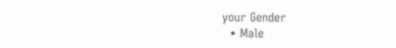your Gender
  • Male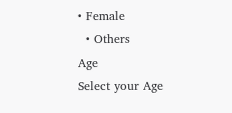• Female
  • Others
Age
Select your Age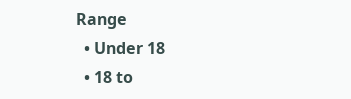Range
  • Under 18
  • 18 to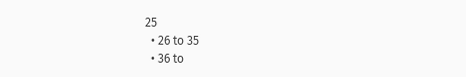25
  • 26 to 35
  • 36 to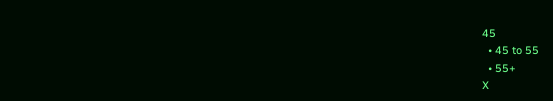45
  • 45 to 55
  • 55+
X